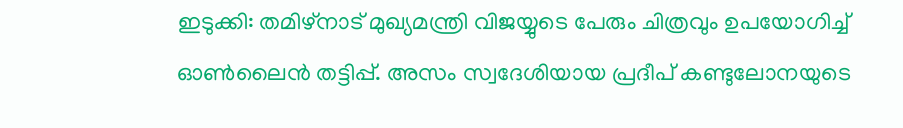ഇടുക്കി: തമിഴ്നാട് മുഖ്യമന്ത്രി വിജയ്യുടെ പേരും ചിത്രവും ഉപയോഗിച്ച് ഓൺലൈൻ തട്ടിപ്പ്. അസം സ്വദേശിയായ പ്രദീപ് കണ്ടുലോനയുടെ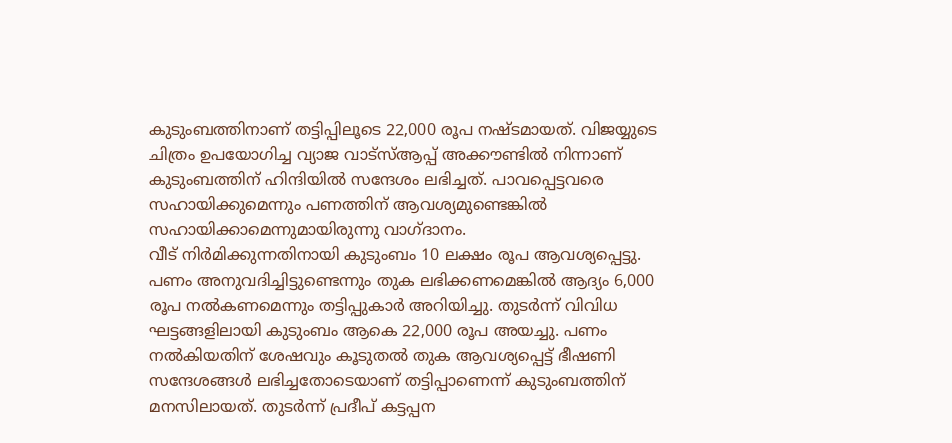കുടുംബത്തിനാണ് തട്ടിപ്പിലൂടെ 22,000 രൂപ നഷ്ടമായത്. വിജയ്യുടെ ചിത്രം ഉപയോഗിച്ച വ്യാജ വാട്സ്ആപ്പ് അക്കൗണ്ടിൽ നിന്നാണ് കുടുംബത്തിന് ഹിന്ദിയിൽ സന്ദേശം ലഭിച്ചത്. പാവപ്പെട്ടവരെ സഹായിക്കുമെന്നും പണത്തിന് ആവശ്യമുണ്ടെങ്കിൽ സഹായിക്കാമെന്നുമായിരുന്നു വാഗ്ദാനം.
വീട് നിർമിക്കുന്നതിനായി കുടുംബം 10 ലക്ഷം രൂപ ആവശ്യപ്പെട്ടു. പണം അനുവദിച്ചിട്ടുണ്ടെന്നും തുക ലഭിക്കണമെങ്കിൽ ആദ്യം 6,000 രൂപ നൽകണമെന്നും തട്ടിപ്പുകാർ അറിയിച്ചു. തുടർന്ന് വിവിധ ഘട്ടങ്ങളിലായി കുടുംബം ആകെ 22,000 രൂപ അയച്ചു. പണം നൽകിയതിന് ശേഷവും കൂടുതൽ തുക ആവശ്യപ്പെട്ട് ഭീഷണി സന്ദേശങ്ങൾ ലഭിച്ചതോടെയാണ് തട്ടിപ്പാണെന്ന് കുടുംബത്തിന് മനസിലായത്. തുടർന്ന് പ്രദീപ് കട്ടപ്പന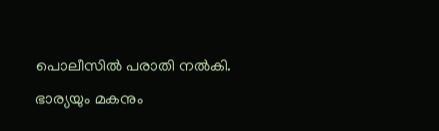പൊലീസിൽ പരാതി നൽകി.
ഭാര്യയും മകനും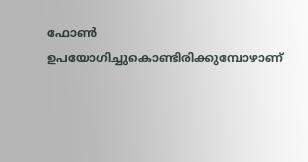ഫോൺ ഉപയോഗിച്ചുകൊണ്ടിരിക്കുമ്പോഴാണ്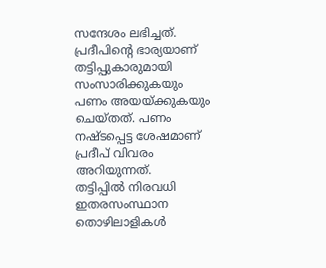സന്ദേശം ലഭിച്ചത്. പ്രദീപിന്റെ ഭാര്യയാണ് തട്ടിപ്പുകാരുമായി സംസാരിക്കുകയും പണം അയയ്ക്കുകയും ചെയ്തത്. പണം നഷ്ടപ്പെട്ട ശേഷമാണ് പ്രദീപ് വിവരം അറിയുന്നത്.
തട്ടിപ്പിൽ നിരവധി ഇതരസംസ്ഥാന തൊഴിലാളികൾ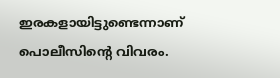ഇരകളായിട്ടുണ്ടെന്നാണ് പൊലീസിന്റെ വിവരം.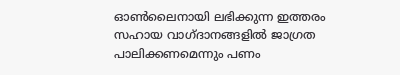ഓൺലൈനായി ലഭിക്കുന്ന ഇത്തരം സഹായ വാഗ്ദാനങ്ങളിൽ ജാഗ്രത പാലിക്കണമെന്നും പണം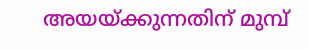അയയ്ക്കുന്നതിന് മുമ്പ്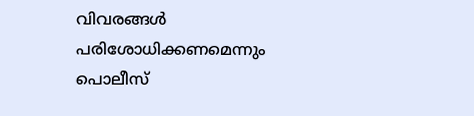വിവരങ്ങൾ പരിശോധിക്കണമെന്നും പൊലീസ്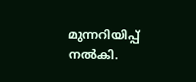മുന്നറിയിപ്പ് നൽകി.